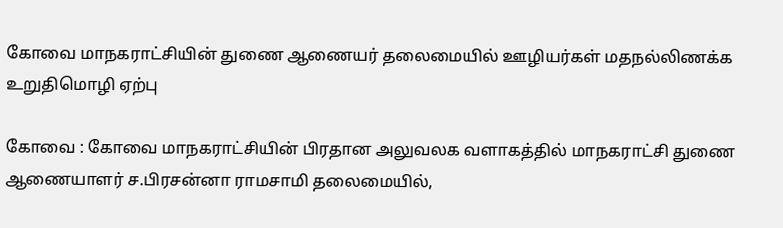கோவை மாநகராட்சியின் துணை ஆணையர் தலைமையில் ஊழியர்கள் மதநல்லிணக்க உறுதிமொழி ஏற்பு

கோவை : கோவை மாநகராட்சியின் பிரதான அலுவலக வளாகத்தில் மாநகராட்சி துணை ஆணையாளர் ச.பிரசன்னா ராமசாமி தலைமையில்,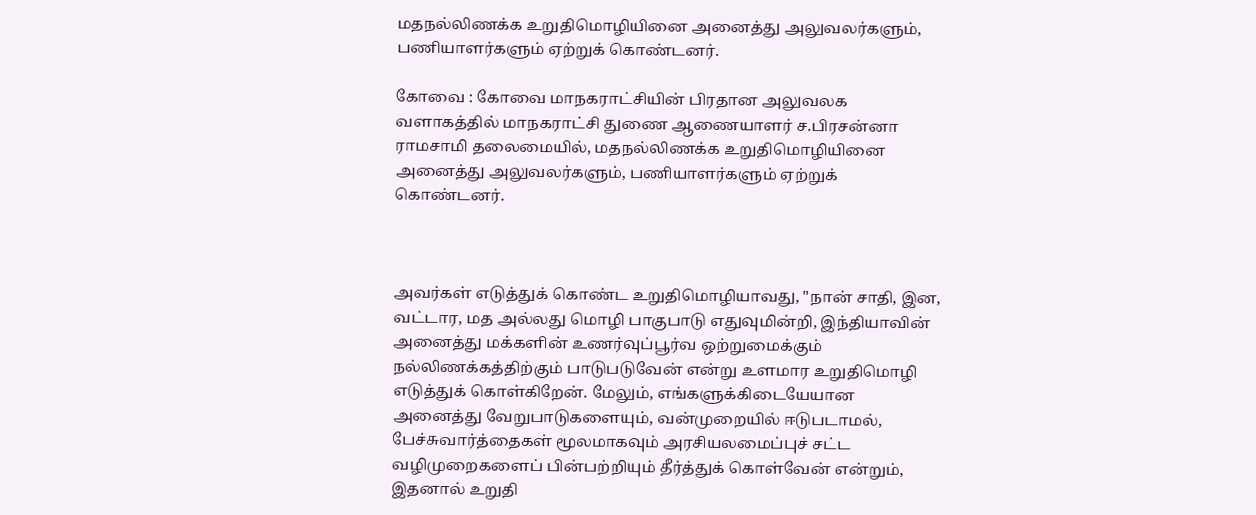மதநல்லிணக்க உறுதிமொழியினை அனைத்து அலுவலர்களும், பணியாளர்களும் ஏற்றுக் கொண்டனர்.

கோவை : கோவை மாநகராட்சியின் பிரதான அலுவலக வளாகத்தில் மாநகராட்சி துணை ஆணையாளர் ச.பிரசன்னா ராமசாமி தலைமையில், மதநல்லிணக்க உறுதிமொழியினை அனைத்து அலுவலர்களும், பணியாளர்களும் ஏற்றுக் கொண்டனர்.



அவர்கள் எடுத்துக் கொண்ட உறுதிமொழியாவது, "நான் சாதி, இன, வட்டார, மத அல்லது மொழி பாகுபாடு எதுவுமின்றி, இந்தியாவின் அனைத்து மக்களின் உணர்வுப்பூர்வ ஒற்றுமைக்கும் நல்லிணக்கத்திற்கும் பாடுபடுவேன் என்று உளமார உறுதிமொழி எடுத்துக் கொள்கிறேன். மேலும், எங்களுக்கிடையேயான அனைத்து வேறுபாடுகளையும், வன்முறையில் ஈடுபடாமல், பேச்சுவார்த்தைகள் மூலமாகவும் அரசியலமைப்புச் சட்ட வழிமுறைகளைப் பின்பற்றியும் தீர்த்துக் கொள்வேன் என்றும், இதனால் உறுதி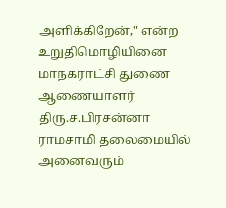அளிக்கிறேன்," என்ற உறுதிமொழியினை மாநகராட்சி துணை ஆணையாளர் திரு.ச.பிரசன்னா ராமசாமி தலைமையில் அனைவரும்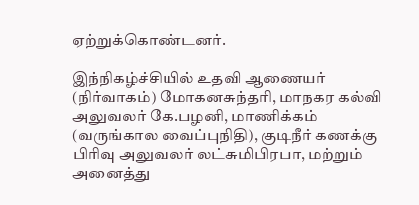ஏற்றுக்கொண்டனர்.

இந்நிகழ்ச்சியில் உதவி ஆணையர் (நிர்வாகம்) மோகனசுந்தரி, மாநகர கல்வி அலுவலர் கே.பழனி, மாணிக்கம் (வருங்கால வைப்புநிதி), குடிநீர் கணக்கு பிரிவு அலுவலர் லட்சுமிபிரபா, மற்றும் அனைத்து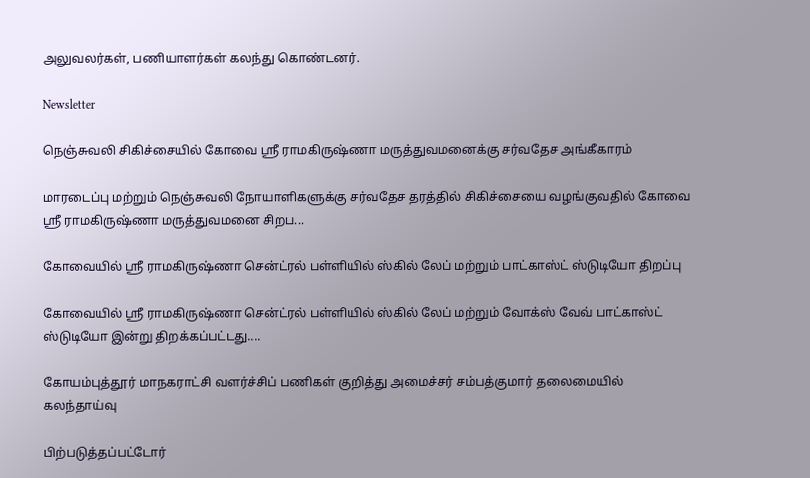அலுவலர்கள், பணியாளர்கள் கலந்து கொண்டனர்.

Newsletter

நெஞ்சுவலி சிகிச்சையில் கோவை ஸ்ரீ ராமகிருஷ்ணா மருத்துவமனைக்கு சர்வதேச அங்கீகாரம்

மாரடைப்பு மற்றும் நெஞ்சுவலி நோயாளிகளுக்கு சர்வதேச தரத்தில் சிகிச்சையை வழங்குவதில் கோவை ஸ்ரீ ராமகிருஷ்ணா மருத்துவமனை சிறப...

கோவையில் ஸ்ரீ ராமகிருஷ்ணா சென்ட்ரல் பள்ளியில் ஸ்கில் லேப் மற்றும் பாட்காஸ்ட் ஸ்டுடியோ திறப்பு

கோவையில் ஸ்ரீ ராமகிருஷ்ணா சென்ட்ரல் பள்ளியில் ஸ்கில் லேப் மற்றும் வோக்ஸ் வேவ் பாட்காஸ்ட் ஸ்டுடியோ இன்று திறக்கப்பட்டது....

கோயம்புத்தூர் மாநகராட்சி வளர்ச்சிப் பணிகள் குறித்து அமைச்சர் சம்பத்குமார் தலைமையில் கலந்தாய்வு

பிற்படுத்தப்பட்டோர்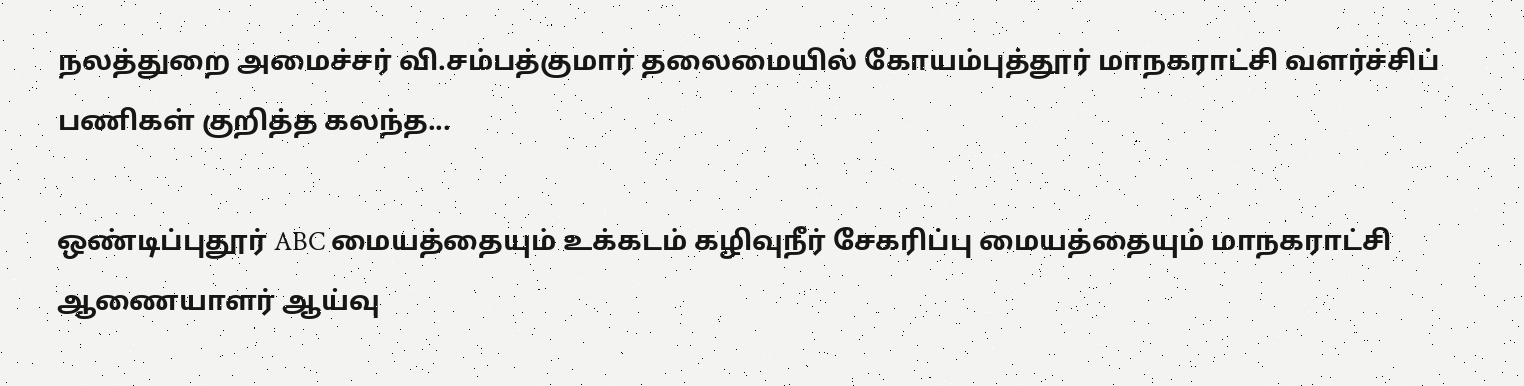நலத்துறை அமைச்சர் வி.சம்பத்குமார் தலைமையில் கோயம்புத்தூர் மாநகராட்சி வளர்ச்சிப் பணிகள் குறித்த கலந்த...

ஒண்டிப்புதூர் ABC மையத்தையும் உக்கடம் கழிவுநீர் சேகரிப்பு மையத்தையும் மாநகராட்சி ஆணையாளர் ஆய்வு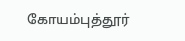கோயம்புத்தூர்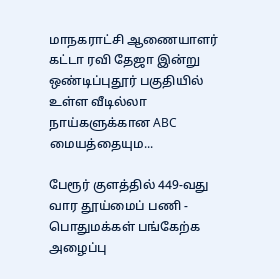மாநகராட்சி ஆணையாளர் கட்டா ரவி தேஜா இன்று ஒண்டிப்புதூர் பகுதியில் உள்ள வீடில்லா நாய்களுக்கான ABC மையத்தையும...

பேரூர் குளத்தில் 449-வது வார தூய்மைப் பணி - பொதுமக்கள் பங்கேற்க அழைப்பு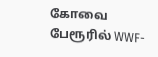கோவை பேரூரில் WWF-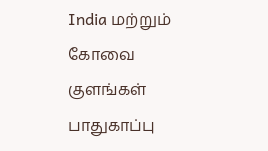India மற்றும் கோவை குளங்கள் பாதுகாப்பு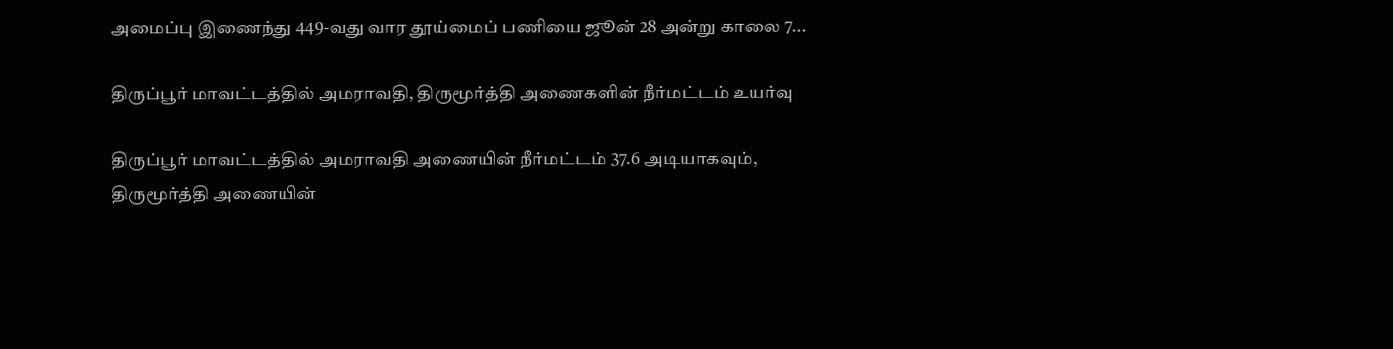அமைப்பு இணைந்து 449-வது வார தூய்மைப் பணியை ஜூன் 28 அன்று காலை 7...

திருப்பூர் மாவட்டத்தில் அமராவதி, திருமூர்த்தி அணைகளின் நீர்மட்டம் உயர்வு

திருப்பூர் மாவட்டத்தில் அமராவதி அணையின் நீர்மட்டம் 37.6 அடியாகவும், திருமூர்த்தி அணையின்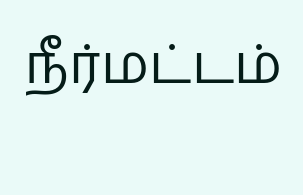நீர்மட்டம்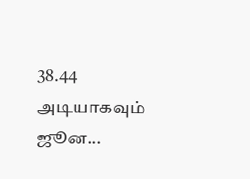38.44 அடியாகவும் ஜூன...